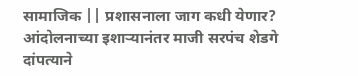सामाजिक || प्रशासनाला जाग कधी येणार? आंदोलनाच्या इशाऱ्यानंतर माजी सरपंच शेडगे दांपत्याने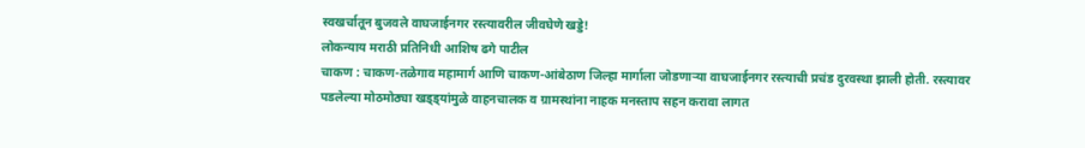स्वखर्चातून बुजवले वाघजाईनगर रस्त्यावरील जीवघेणे खड्डे!
लोकन्याय मराठी प्रतिनिधी आशिष ढगे पाटील
चाकण : चाकण-तळेगाव महामार्ग आणि चाकण-आंबेठाण जिल्हा मार्गाला जोडणाऱ्या वाघजाईनगर रस्त्याची प्रचंड दुरवस्था झाली होती. रस्त्यावर पडलेल्या मोठमोठ्या खड्ड्यांमुळे वाहनचालक व ग्रामस्थांना नाहक मनस्ताप सहन करावा लागत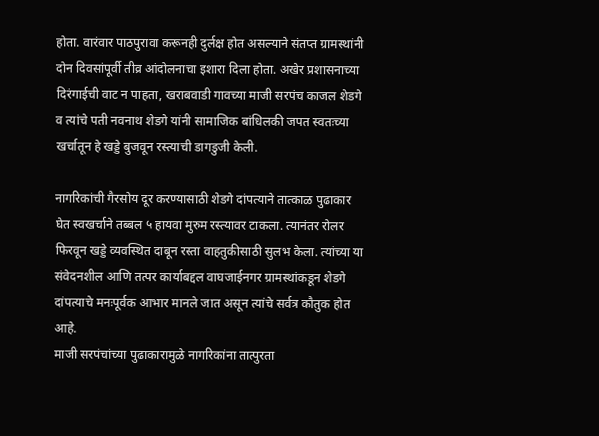होता. वारंवार पाठपुरावा करूनही दुर्लक्ष होत असल्याने संतप्त ग्रामस्थांनी दोन दिवसांपूर्वी तीव्र आंदोलनाचा इशारा दिला होता. अखेर प्रशासनाच्या दिरंगाईची वाट न पाहता, खराबवाडी गावच्या माजी सरपंच काजल शेडगे व त्यांचे पती नवनाथ शेडगे यांनी सामाजिक बांधिलकी जपत स्वतःच्या खर्चातून हे खड्डे बुजवून रस्त्याची डागडुजी केली.

नागरिकांची गैरसोय दूर करण्यासाठी शेडगे दांपत्याने तात्काळ पुढाकार घेत स्वखर्चाने तब्बल ५ हायवा मुरुम रस्त्यावर टाकला. त्यानंतर रोलर फिरवून खड्डे व्यवस्थित दाबून रस्ता वाहतुकीसाठी सुलभ केला. त्यांच्या या संवेदनशील आणि तत्पर कार्याबद्दल वाघजाईनगर ग्रामस्थांकडून शेडगे दांपत्याचे मनःपूर्वक आभार मानले जात असून त्यांचे सर्वत्र कौतुक होत आहे.
माजी सरपंचांच्या पुढाकारामुळे नागरिकांना तात्पुरता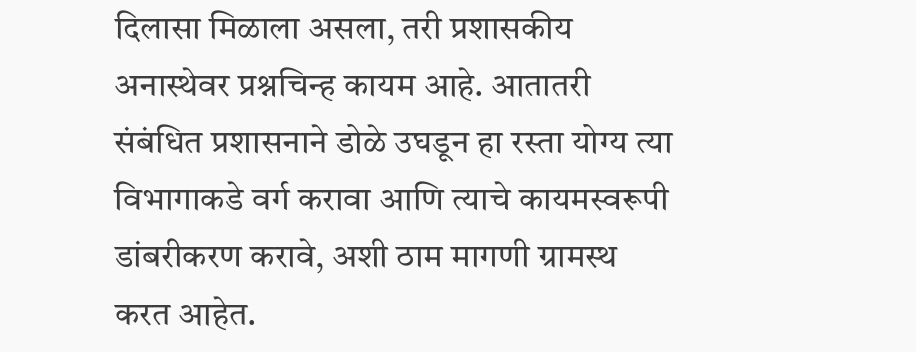दिलासा मिळाला असला, तरी प्रशासकीय अनास्थेवर प्रश्नचिन्ह कायम आहे. आतातरी संबंधित प्रशासनाने डोळे उघडून हा रस्ता योग्य त्या विभागाकडे वर्ग करावा आणि त्याचे कायमस्वरूपी डांबरीकरण करावे, अशी ठाम मागणी ग्रामस्थ करत आहेत.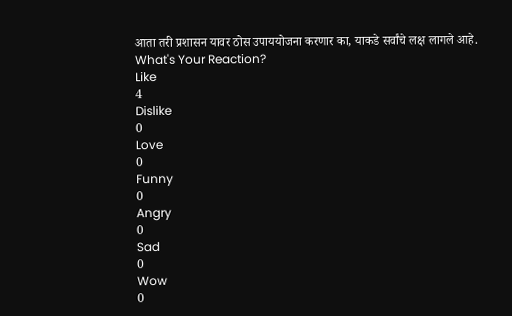आता तरी प्रशासन यावर ठोस उपाययोजना करणार का, याकडे सर्वांचे लक्ष लागले आहे.
What's Your Reaction?
Like
4
Dislike
0
Love
0
Funny
0
Angry
0
Sad
0
Wow
0